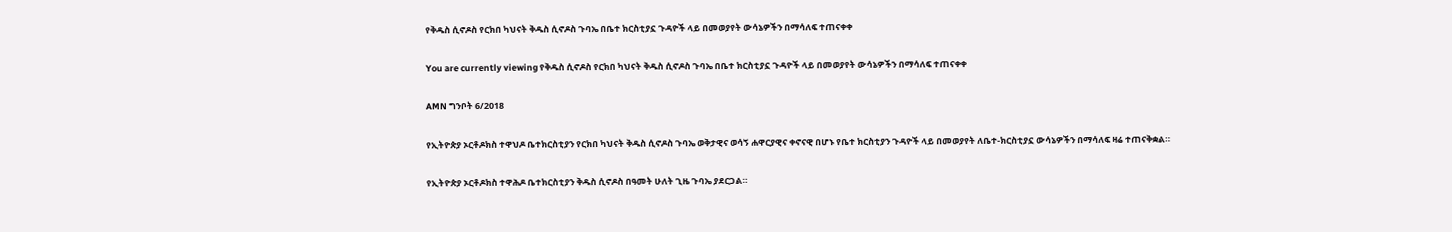የቅዱስ ሲኖዶስ የርክበ ካህናት ቅዱስ ሲኖዶስ ጉባኤ በቤተ ክርስቲያኗ ጉዳዮች ላይ በመወያየት ውሳኔዎችን በማሳለፍ ተጠናቀቀ

You are currently viewing የቅዱስ ሲኖዶስ የርክበ ካህናት ቅዱስ ሲኖዶስ ጉባኤ በቤተ ክርስቲያኗ ጉዳዮች ላይ በመወያየት ውሳኔዎችን በማሳለፍ ተጠናቀቀ

AMN ግንቦት 6/2018

የኢትዮጵያ ኦርቶዶክስ ተዋህዶ ቤተክርስቲያን የርክበ ካህናት ቅዱስ ሲኖዶስ ጉባኤ ወቅታዊና ወሳኝ ሐዋርያዊና ቀኖናዊ በሆኑ የቤተ ክርስቲያን ጉዳዮች ላይ በመወያየት ለቤተ-ክርስቲያኗ ውሳኔዎችን በማሳለፍ ዛሬ ተጠናቅቋል።

የኢትዮጵያ ኦርቶዶክስ ተዋሕዶ ቤተክርስቲያን ቅዱስ ሲኖዶስ በዓመት ሁለት ጊዜ ጉባኤ ያደርጋል።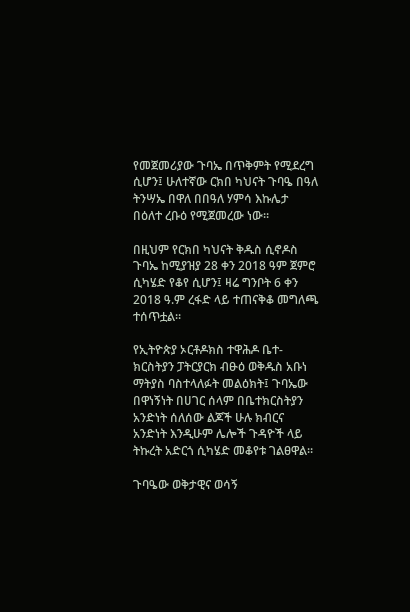የመጀመሪያው ጉባኤ በጥቅምት የሚደረግ ሲሆን፤ ሁለተኛው ርክበ ካህናት ጉባዔ በዓለ ትንሣኤ በዋለ በበዓለ ሃምሳ እኩሌታ በዕለተ ረቡዕ የሚጀመረው ነው።

በዚህም የርክበ ካህናት ቅዱስ ሲኖዶስ ጉባኤ ከሚያዝያ 28 ቀን 2018 ዓም ጀምሮ ሲካሄድ የቆየ ሲሆን፤ ዛሬ ግንቦት 6 ቀን 2018 ዓ.ም ረፋድ ላይ ተጠናቅቆ መግለጫ ተሰጥቷል።

የኢትዮጵያ ኦርቶዶክስ ተዋሕዶ ቤተ-ክርስትያን ፓትርያርክ ብፁዕ ወቅዱስ አቡነ ማትያስ ባስተላለፉት መልዕክት፤ ጉባኤው በዋነኝነት በሀገር ሰላም በቤተክርስትያን አንድነት ሰለሰው ልጆች ሁሉ ክብርና አንድነት እንዲሁም ሌሎች ጉዳዮች ላይ ትኩረት አድርጎ ሲካሄድ መቆየቱ ገልፀዋል።

ጉባዔው ወቅታዊና ወሳኝ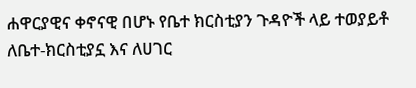ሐዋርያዊና ቀኖናዊ በሆኑ የቤተ ክርስቲያን ጉዳዮች ላይ ተወያይቶ ለቤተ-ክርስቲያኗ እና ለሀገር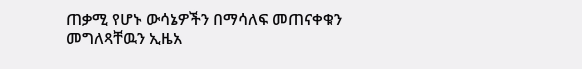ጠቃሚ የሆኑ ውሳኔዎችን በማሳለፍ መጠናቀቁን መግለጻቸዉን ኢዜአ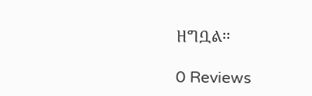ዘግቧል፡፡

0 Reviews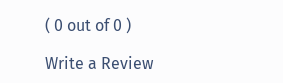( 0 out of 0 )

Write a Review